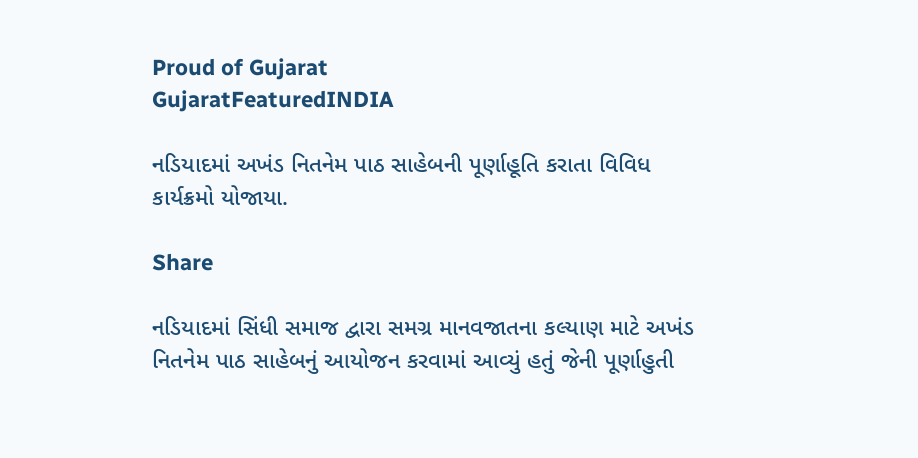Proud of Gujarat
GujaratFeaturedINDIA

નડિયાદમાં અખંડ નિતનેમ પાઠ સાહેબની પૂર્ણાહૂતિ કરાતા વિવિધ કાર્યક્રમો યોજાયા.

Share

નડિયાદમાં સિંધી સમાજ દ્વારા સમગ્ર માનવજાતના કલ્યાણ માટે અખંડ નિતનેમ પાઠ સાહેબનું આયોજન કરવામાં આવ્યું હતું જેની પૂર્ણાહુતી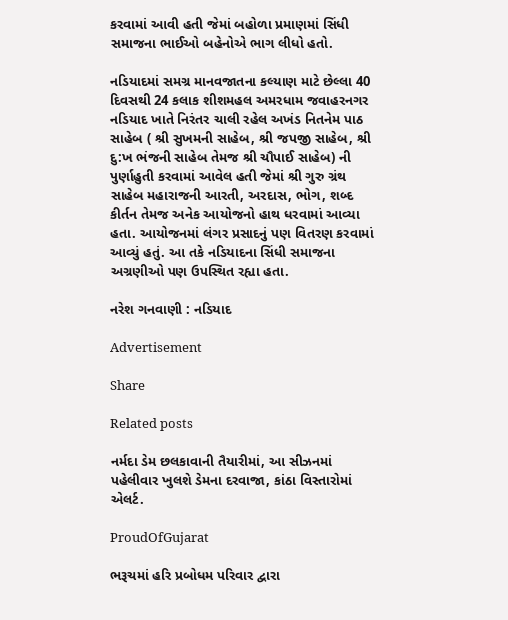કરવામાં આવી હતી જેમાં બહોળા પ્રમાણમાં સિંધી સમાજના ભાઈઓ બહેનોએ ભાગ લીધો હતો.

નડિયાદમાં સમગ્ર માનવજાતના કલ્યાણ માટે છેલ્લા 40 દિવસથી 24 કલાક શીશમહલ અમરધામ જવાહરનગર નડિયાદ ખાતે નિરંતર ચાલી રહેલ અખંડ નિતનેમ પાઠ સાહેબ ( શ્રી સુખમની સાહેબ, શ્રી જપજી સાહેબ, શ્રી દુ:ખ ભંજની સાહેબ તેમજ શ્રી ચૌપાઈ સાહેબ) ની પુર્ણાહુતી કરવામાં આવેલ હતી જેમાં શ્રી ગુરુ ગ્રંથ સાહેબ મહારાજની આરતી, અરદાસ, ભોગ, શબ્દ કીર્તન તેમજ અનેક આયોજનો હાથ ધરવામાં આવ્યા હતા. આયોજનમાં લંગર પ્રસાદનું પણ વિતરણ કરવામાં આવ્યું હતું. આ તકે નડિયાદના સિંધી સમાજના અગ્રણીઓ પણ ઉપસ્થિત રહ્યા હતા.

નરેશ ગનવાણી : નડિયાદ

Advertisement

Share

Related posts

નર્મદા ડેમ છલકાવાની તૈયારીમાં, આ સીઝનમાં પહેલીવાર ખુલશે ડેમના દરવાજા, કાંઠા વિસ્તારોમાં એલર્ટ.

ProudOfGujarat

ભરૂચમાં હરિ પ્રબોધમ પરિવાર દ્વારા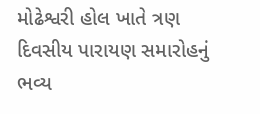મોઢેશ્વરી હોલ ખાતે ત્રણ દિવસીય પારાયણ સમારોહનું ભવ્ય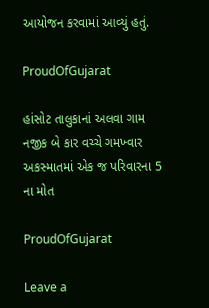આયોજન કરવામાં આવ્યું હતું.

ProudOfGujarat

હાંસોટ તાલુકાનાં અલવા ગામ નજીક બે કાર વચ્ચે ગમખ્વાર અકસ્માતમાં એક જ પરિવારના 5 ના મોત

ProudOfGujarat

Leave a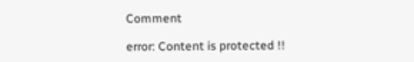Comment

error: Content is protected !!